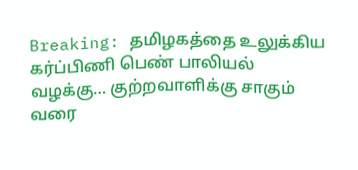Breaking: தமிழகத்தை உலுக்கிய கர்ப்பிணி பெண் பாலியல் வழக்கு… குற்றவாளிக்கு சாகும் வரை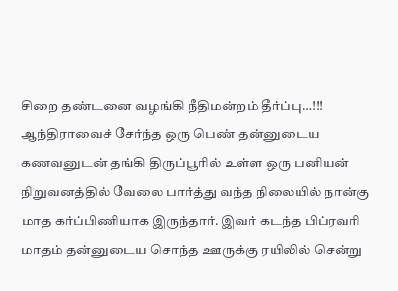சிறை தண்டனை வழங்கி நீதிமன்றம் தீர்ப்பு…!!!
ஆந்திராவைச் சேர்ந்த ஒரு பெண் தன்னுடைய கணவனுடன் தங்கி திருப்பூரில் உள்ள ஒரு பனியன் நிறுவனத்தில் வேலை பார்த்து வந்த நிலையில் நான்கு மாத கர்ப்பிணியாக இருந்தார். இவர் கடந்த பிப்ரவரி மாதம் தன்னுடைய சொந்த ஊருக்கு ரயிலில் சென்று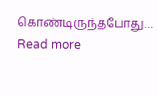கொண்டிருந்தபோது…
Read more